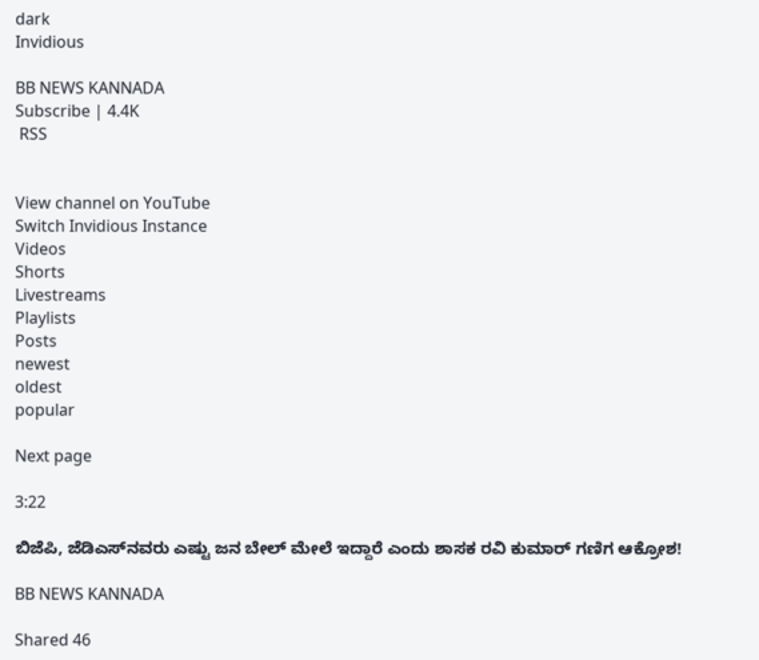dark
Invidious

BB NEWS KANNADA
Subscribe | 4.4K
 RSS


View channel on YouTube
Switch Invidious Instance
Videos
Shorts
Livestreams
Playlists
Posts
newest
oldest
popular

Next page

3:22

ಬಿಜೆಪಿ, ಜೆಡಿಎಸ್‌ನವರು ಎಷ್ಟು ಜನ ಬೇಲ್ ಮೇಲೆ ಇದ್ದಾರೆ ಎಂದು ಶಾಸಕ ರವಿ ಕುಮಾರ್ ಗಣಿಗ ಆಕ್ರೋಶ!

BB NEWS KANNADA

Shared 46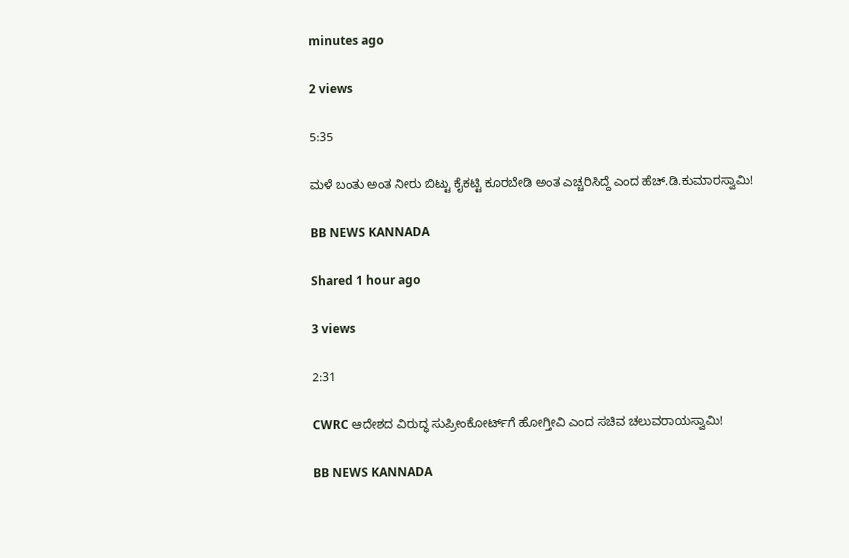minutes ago

2 views

5:35

ಮಳೆ ಬಂತು ಅಂತ ನೀರು ಬಿಟ್ಟು ಕೈಕಟ್ಟಿ ಕೂರಬೇಡಿ ಅಂತ ಎಚ್ಚರಿಸಿದ್ದೆ ಎಂದ ಹೆಚ್.ಡಿ.ಕುಮಾರಸ್ವಾಮಿ!

BB NEWS KANNADA

Shared 1 hour ago

3 views

2:31

CWRC ಆದೇಶದ ವಿರುದ್ಧ ಸುಪ್ರೀಂಕೋರ್ಟ್‌ಗೆ ಹೋಗ್ತೀವಿ ಎಂದ ಸಚಿವ ಚಲುವರಾಯಸ್ವಾಮಿ!

BB NEWS KANNADA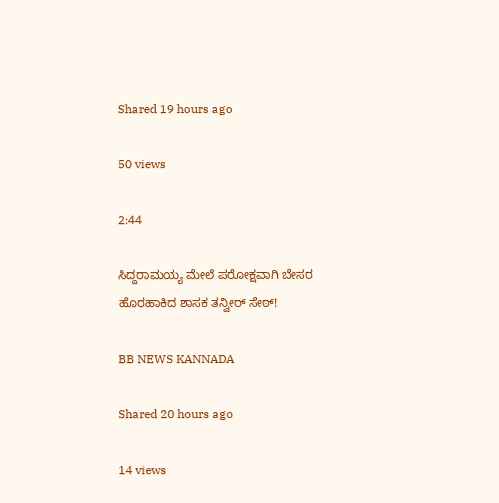Shared 19 hours ago

50 views

2:44

ಸಿದ್ದರಾಮಯ್ಯ ಮೇಲೆ ಪರೋಕ್ಷವಾಗಿ ಬೇಸರ ಹೊರಹಾಕಿದ ಶಾಸಕ ತನ್ವೀರ್ ಸೇಠ್!

BB NEWS KANNADA

Shared 20 hours ago

14 views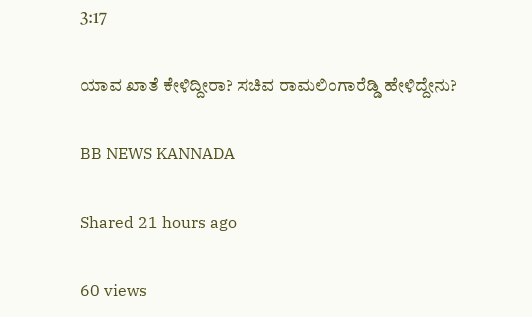3:17

ಯಾವ ಖಾತೆ ಕೇಳಿದ್ದೀರಾ? ಸಚಿವ ರಾಮಲಿಂಗಾರೆಡ್ಡಿ ಹೇಳಿದ್ದೇನು?

BB NEWS KANNADA

Shared 21 hours ago

60 views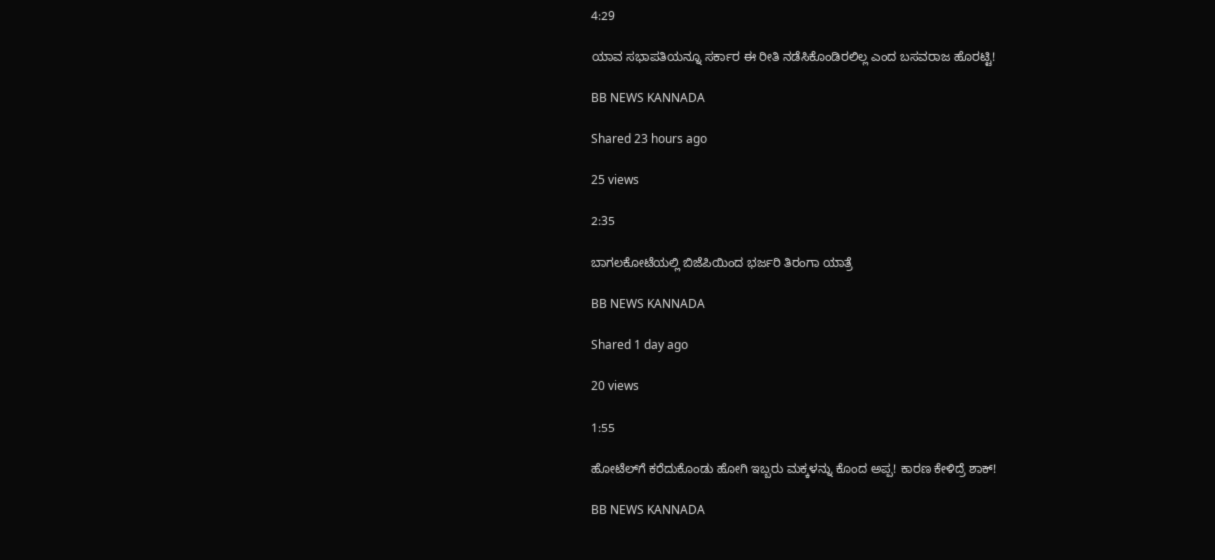4:29

ಯಾವ ಸಭಾಪತಿಯನ್ನೂ ಸರ್ಕಾರ ಈ ರೀತಿ ನಡೆಸಿಕೊಂಡಿರಲಿಲ್ಲ ಎಂದ ಬಸವರಾಜ ಹೊರಟ್ಟಿ!

BB NEWS KANNADA

Shared 23 hours ago

25 views

2:35

ಬಾಗಲಕೋಟೆಯಲ್ಲಿ ಬಿಜೆಪಿಯಿಂದ ಭರ್ಜರಿ ತಿರಂಗಾ ಯಾತ್ರೆ

BB NEWS KANNADA

Shared 1 day ago

20 views

1:55

ಹೋಟೆಲ್‌ಗೆ ಕರೆದುಕೊಂಡು ಹೋಗಿ ಇಬ್ಬರು ಮಕ್ಕಳನ್ನು ಕೊಂದ ಅಪ್ಪ! ಕಾರಣ ಕೇಳಿದ್ರೆ ಶಾಕ್!

BB NEWS KANNADA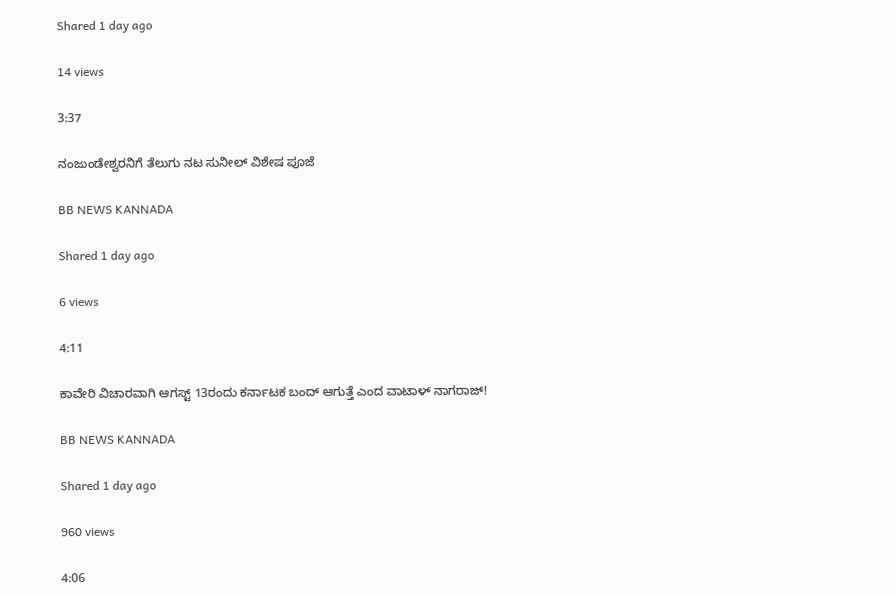Shared 1 day ago

14 views

3:37

ನಂಜುಂಡೇಶ್ವರನಿಗೆ ತೆಲುಗು ನಟ ಸುನೀಲ್ ವಿಶೇಷ ಪೂಜೆ

BB NEWS KANNADA

Shared 1 day ago

6 views

4:11

ಕಾವೇರಿ ವಿಚಾರವಾಗಿ ಆಗಸ್ಟ್ 13ರಂದು ಕರ್ನಾಟಕ ಬಂದ್ ಆಗುತ್ತೆ ಎಂದ ವಾಟಾಳ್ ನಾಗರಾಜ್!

BB NEWS KANNADA

Shared 1 day ago

960 views

4:06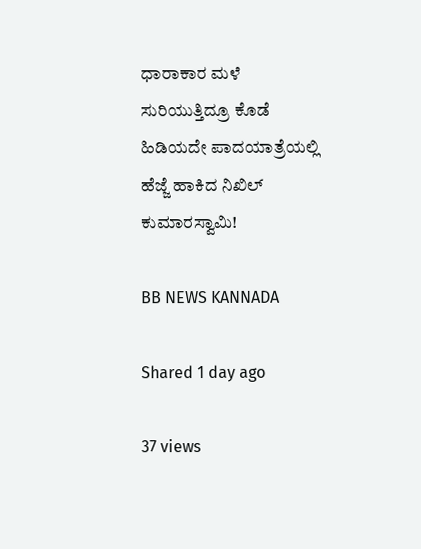ಧಾರಾಕಾರ ಮಳೆ ಸುರಿಯುತ್ತಿದ್ರೂ ಕೊಡೆ ಹಿಡಿಯದೇ ಪಾದಯಾತ್ರೆಯಲ್ಲಿ ಹೆಜ್ಜೆ ಹಾಕಿದ ನಿಖಿಲ್ ಕುಮಾರಸ್ವಾಮಿ!

BB NEWS KANNADA

Shared 1 day ago

37 views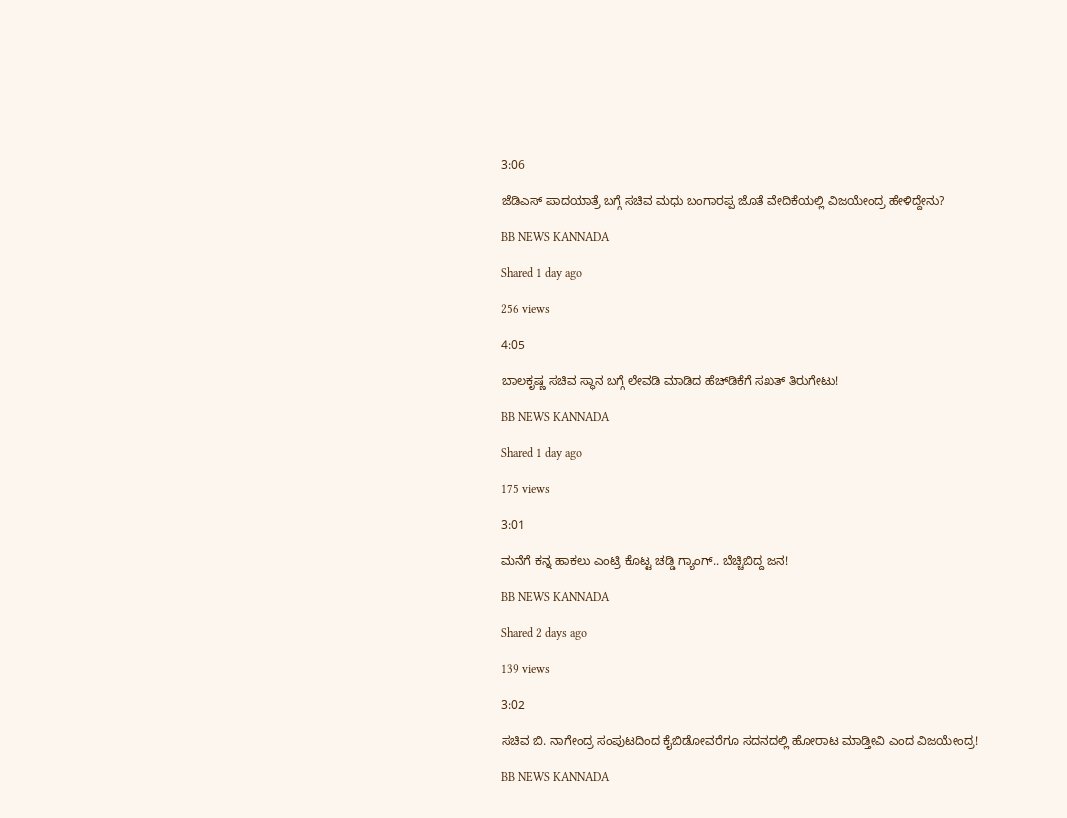3:06

ಜೆಡಿಎಸ್ ಪಾದಯಾತ್ರೆ ಬಗ್ಗೆ ಸಚಿವ ಮಧು ಬಂಗಾರಪ್ಪ ಜೊತೆ ವೇದಿಕೆಯಲ್ಲಿ ವಿಜಯೇಂದ್ರ ಹೇಳಿದ್ದೇನು?

BB NEWS KANNADA

Shared 1 day ago

256 views

4:05

ಬಾಲಕೃಷ್ಣ ಸಚಿವ ಸ್ಥಾನ ಬಗ್ಗೆ ಲೇವಡಿ ಮಾಡಿದ ಹೆಚ್‌ಡಿಕೆಗೆ ಸಖತ್ ತಿರುಗೇಟು!

BB NEWS KANNADA

Shared 1 day ago

175 views

3:01

ಮನೆಗೆ ಕನ್ನ ಹಾಕಲು ಎಂಟ್ರಿ ಕೊಟ್ಟ ಚಡ್ಡಿ ಗ್ಯಾಂಗ್.. ಬೆಚ್ಚಿಬಿದ್ದ ಜನ!

BB NEWS KANNADA

Shared 2 days ago

139 views

3:02

ಸಚಿವ ಬಿ. ನಾಗೇಂದ್ರ ಸಂಪುಟದಿಂದ ಕೈಬಿಡೋವರೆಗೂ ಸದನದಲ್ಲಿ ಹೋರಾಟ ಮಾಡ್ತೀವಿ ಎಂದ ವಿಜಯೇಂದ್ರ!

BB NEWS KANNADA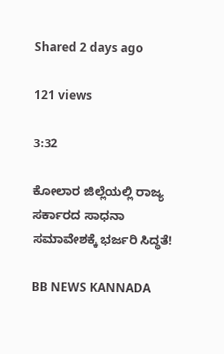Shared 2 days ago

121 views

3:32

ಕೋಲಾರ ಜಿಲ್ಲೆಯಲ್ಲಿ ರಾಜ್ಯ ಸರ್ಕಾರದ ಸಾಧನಾ ಸಮಾವೇಶಕ್ಕೆ ಭರ್ಜರಿ ಸಿದ್ಧತೆ!

BB NEWS KANNADA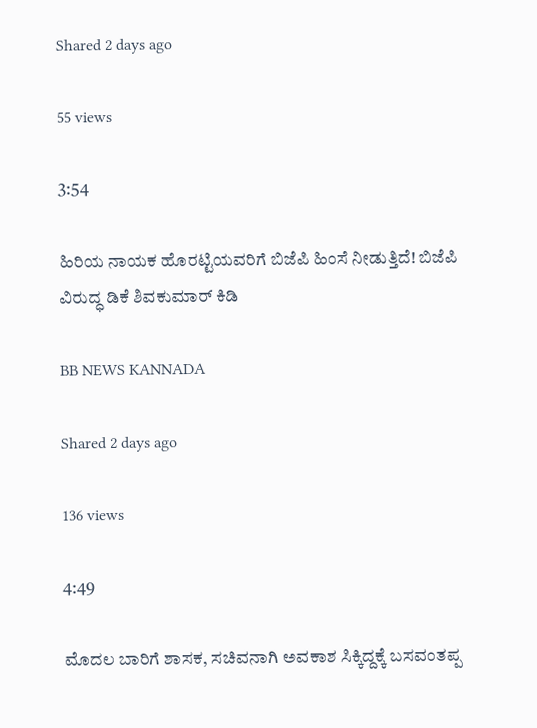Shared 2 days ago

55 views

3:54

ಹಿರಿಯ ನಾಯಕ ಹೊರಟ್ಟಿಯವರಿಗೆ ಬಿಜೆಪಿ ಹಿಂಸೆ ನೀಡುತ್ತಿದೆ! ಬಿಜೆಪಿ ವಿರುದ್ಧ ಡಿಕೆ ಶಿವಕುಮಾರ್ ಕಿಡಿ

BB NEWS KANNADA

Shared 2 days ago

136 views

4:49

ಮೊದಲ ಬಾರಿಗೆ ಶಾಸಕ, ಸಚಿವನಾಗಿ ಅವಕಾಶ ಸಿಕ್ಕಿದ್ದಕ್ಕೆ ಬಸವಂತಪ್ಪ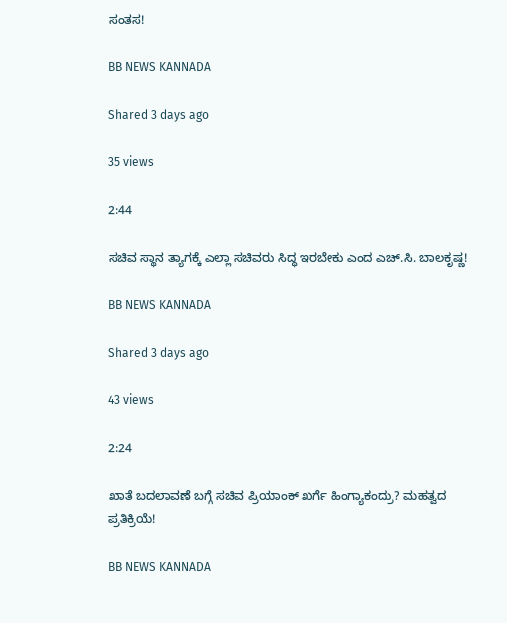ಸಂತಸ!

BB NEWS KANNADA

Shared 3 days ago

35 views

2:44

ಸಚಿವ ಸ್ಥಾನ ತ್ಯಾಗಕ್ಕೆ ಎಲ್ಲಾ ಸಚಿವರು ಸಿದ್ಧ ಇರಬೇಕು ಎಂದ ಎಚ್.ಸಿ. ಬಾಲಕೃಷ್ಣ!

BB NEWS KANNADA

Shared 3 days ago

43 views

2:24

ಖಾತೆ ಬದಲಾವಣೆ ಬಗ್ಗೆ ಸಚಿವ ಪ್ರಿಯಾಂಕ್ ಖರ್ಗೆ ಹಿಂಗ್ಯಾಕಂದ್ರು? ಮಹತ್ವದ ಪ್ರತಿಕ್ರಿಯೆ!

BB NEWS KANNADA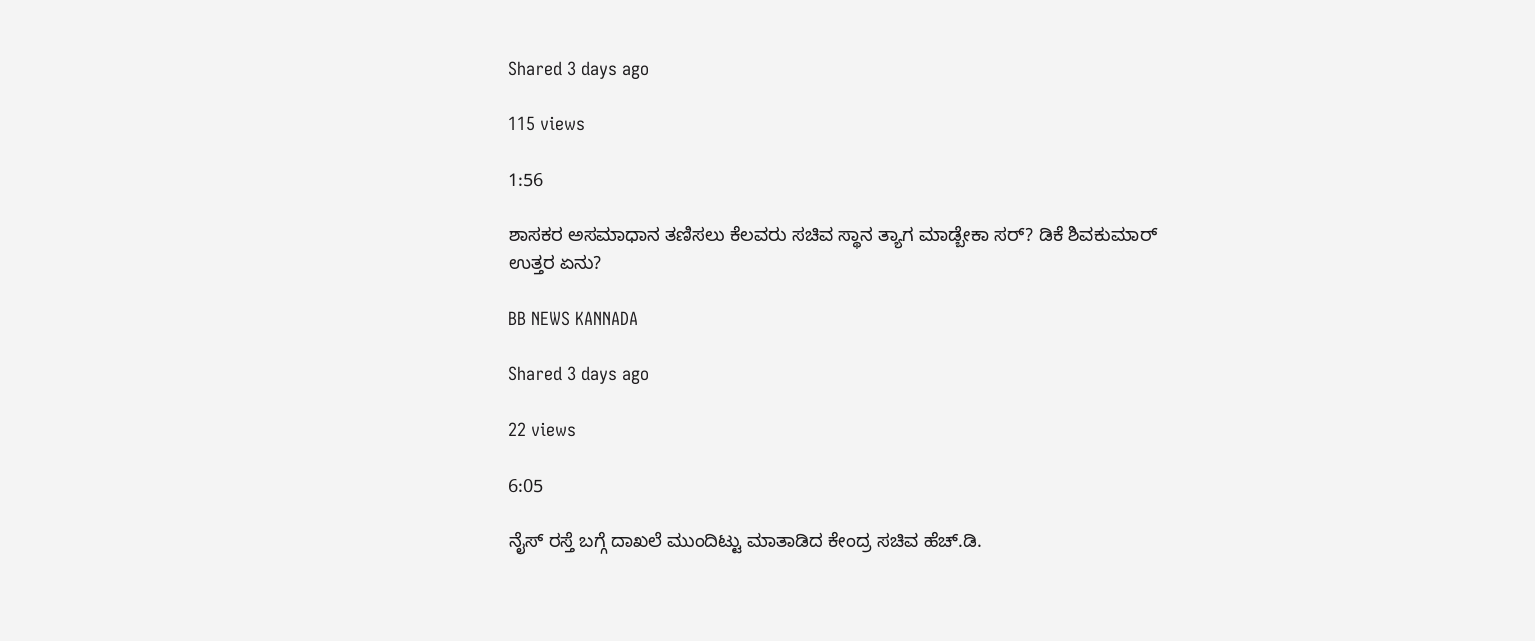Shared 3 days ago

115 views

1:56

ಶಾಸಕರ ಅಸಮಾಧಾನ ತಣಿಸಲು ಕೆಲವರು ಸಚಿವ ಸ್ಥಾನ ತ್ಯಾಗ ಮಾಡ್ಬೇಕಾ ಸರ್? ಡಿಕೆ ಶಿವಕುಮಾರ್ ಉತ್ತರ ಏನು?

BB NEWS KANNADA

Shared 3 days ago

22 views

6:05

ನೈಸ್ ರಸ್ತೆ ಬಗ್ಗೆ ದಾಖಲೆ ಮುಂದಿಟ್ಟು ಮಾತಾಡಿದ ಕೇಂದ್ರ ಸಚಿವ ಹೆಚ್.ಡಿ.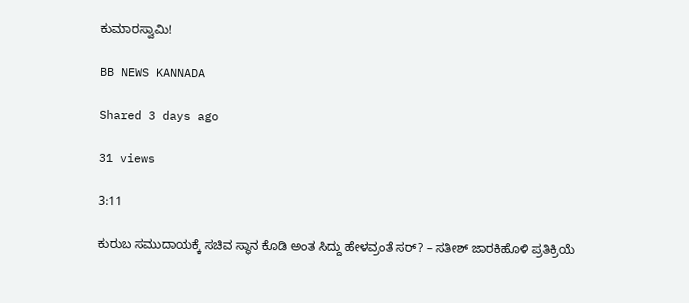ಕುಮಾರಸ್ವಾಮಿ!

BB NEWS KANNADA

Shared 3 days ago

31 views

3:11

ಕುರುಬ ಸಮುದಾಯಕ್ಕೆ ಸಚಿವ ಸ್ಥಾನ ಕೊಡಿ ಅಂತ ಸಿದ್ದು ಹೇಳವ್ರಂತೆ ಸರ್? – ಸತೀಶ್ ಜಾರಕಿಹೊಳಿ ಪ್ರತಿಕ್ರಿಯೆ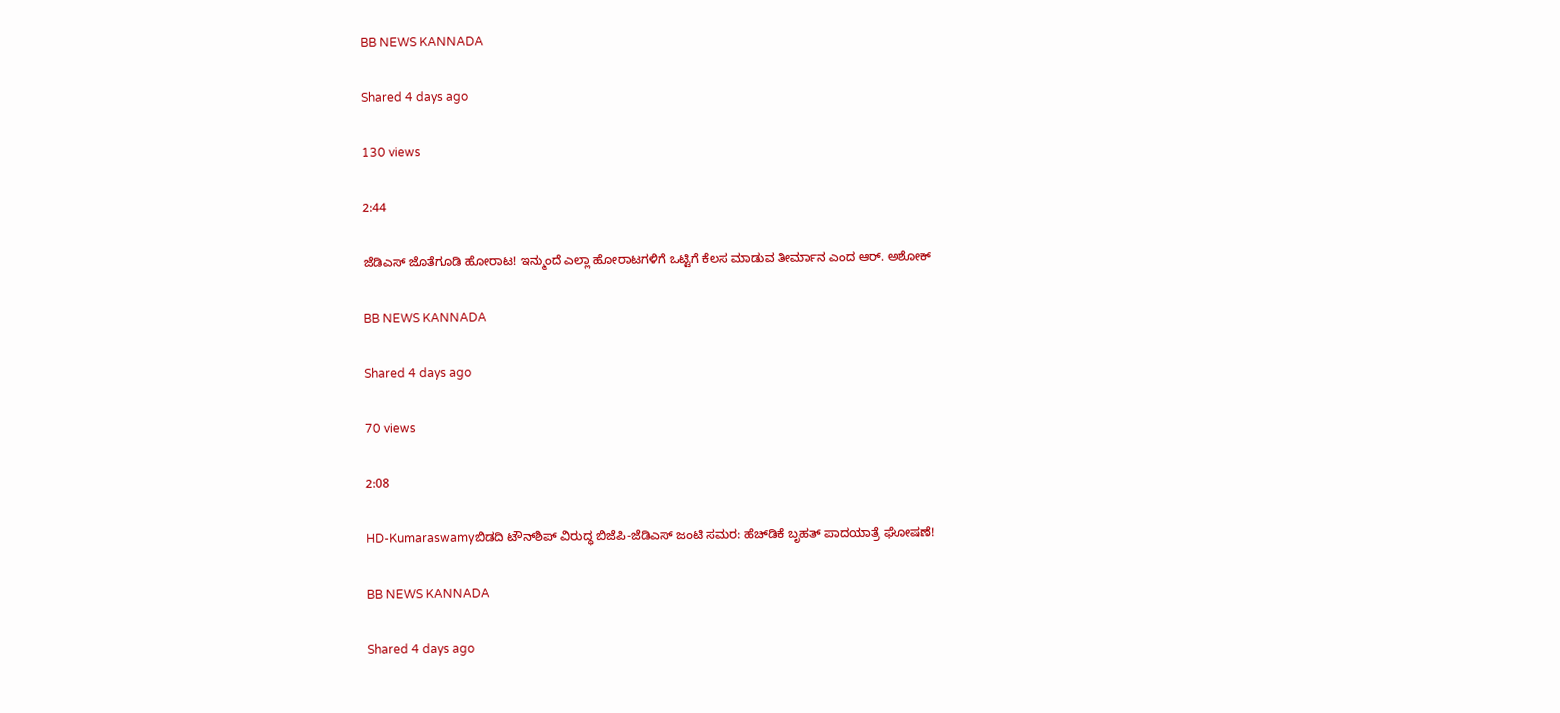BB NEWS KANNADA

Shared 4 days ago

130 views

2:44

ಜೆಡಿಎಸ್ ಜೊತೆಗೂಡಿ ಹೋರಾಟ! ಇನ್ಮುಂದೆ ಎಲ್ಲಾ ಹೋರಾಟಗಳಿಗೆ ಒಟ್ಟಿಗೆ ಕೆಲಸ ಮಾಡುವ ತೀರ್ಮಾನ ಎಂದ ಆರ್. ಅಶೋಕ್

BB NEWS KANNADA

Shared 4 days ago

70 views

2:08

HD-Kumaraswamyಬಿಡದಿ ಟೌನ್‌ಶಿಪ್ ವಿರುದ್ಧ ಬಿಜೆಪಿ-ಜೆಡಿಎಸ್ ಜಂಟಿ ಸಮರ: ಹೆಚ್‌ಡಿಕೆ ಬೃಹತ್ ಪಾದಯಾತ್ರೆ ಘೋಷಣೆ!

BB NEWS KANNADA

Shared 4 days ago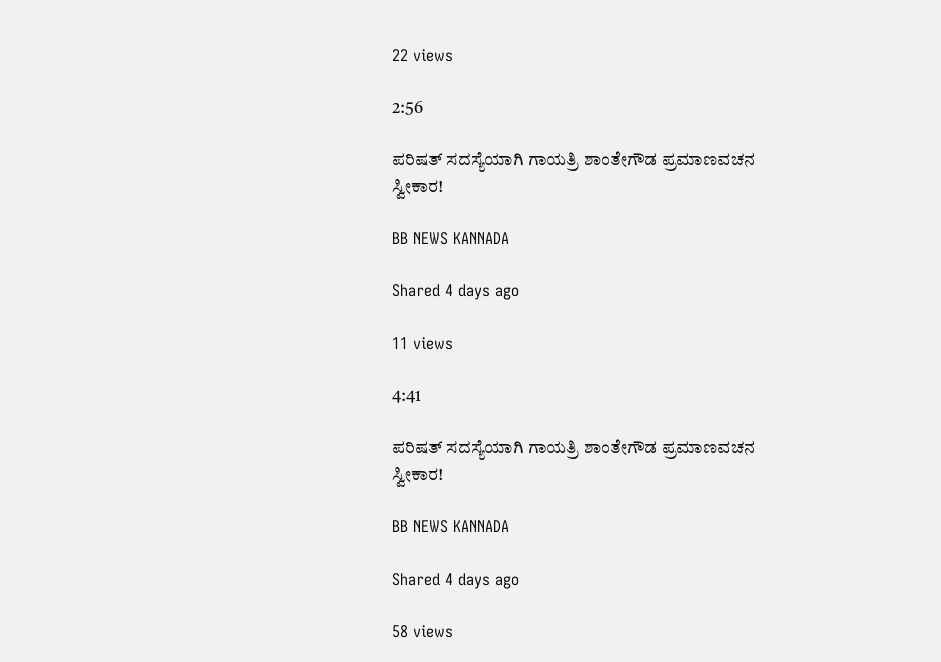22 views

2:56

ಪರಿಷತ್ ಸದಸ್ಯೆಯಾಗಿ ಗಾಯತ್ರಿ ಶಾಂತೇಗೌಡ ಪ್ರಮಾಣವಚನ ಸ್ವೀಕಾರ!

BB NEWS KANNADA

Shared 4 days ago

11 views

4:41

ಪರಿಷತ್ ಸದಸ್ಯೆಯಾಗಿ ಗಾಯತ್ರಿ ಶಾಂತೇಗೌಡ ಪ್ರಮಾಣವಚನ ಸ್ವೀಕಾರ!

BB NEWS KANNADA

Shared 4 days ago

58 views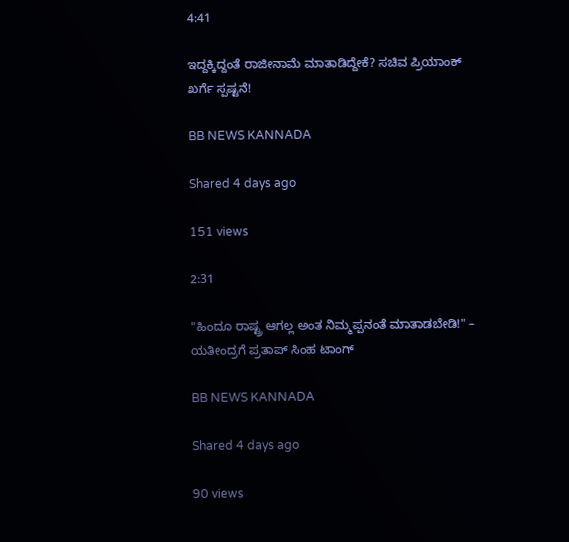4:41

ಇದ್ದಕ್ಕಿದ್ದಂತೆ ರಾಜೀನಾಮೆ ಮಾತಾಡಿದ್ದೇಕೆ? ಸಚಿವ ಪ್ರಿಯಾಂಕ್ ಖರ್ಗೆ ಸ್ಪಷ್ಟನೆ!

BB NEWS KANNADA

Shared 4 days ago

151 views

2:31

"ಹಿಂದೂ ರಾಷ್ಟ್ರ ಆಗಲ್ಲ ಅಂತ ನಿಮ್ಮಪ್ಪನಂತೆ ಮಾತಾಡಬೇಡಿ!" – ಯತೀಂದ್ರಗೆ ಪ್ರತಾಪ್ ಸಿಂಹ ಟಾಂಗ್

BB NEWS KANNADA

Shared 4 days ago

90 views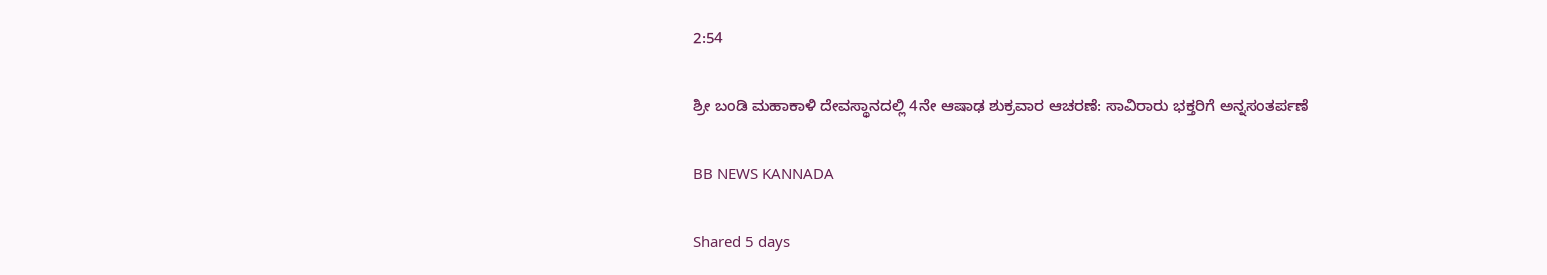2:54

ಶ್ರೀ ಬಂಡಿ ಮಹಾಕಾಳಿ ದೇವಸ್ಥಾನದಲ್ಲಿ 4ನೇ ಆಷಾಢ ಶುಕ್ರವಾರ ಆಚರಣೆ: ಸಾವಿರಾರು ಭಕ್ತರಿಗೆ ಅನ್ನಸಂತರ್ಪಣೆ

BB NEWS KANNADA

Shared 5 days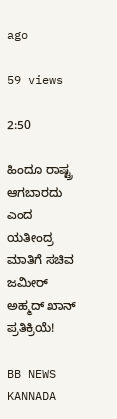ago

59 views

2:50

ಹಿಂದೂ ರಾಷ್ಟ್ರ ಆಗಬಾರದು ಎಂದ ಯತೀಂದ್ರ ಮಾತಿಗೆ ಸಚಿವ ಜಮೀರ್ ಅಹ್ಮದ್ ಖಾನ್ ಪ್ರತಿಕ್ರಿಯೆ!

BB NEWS KANNADA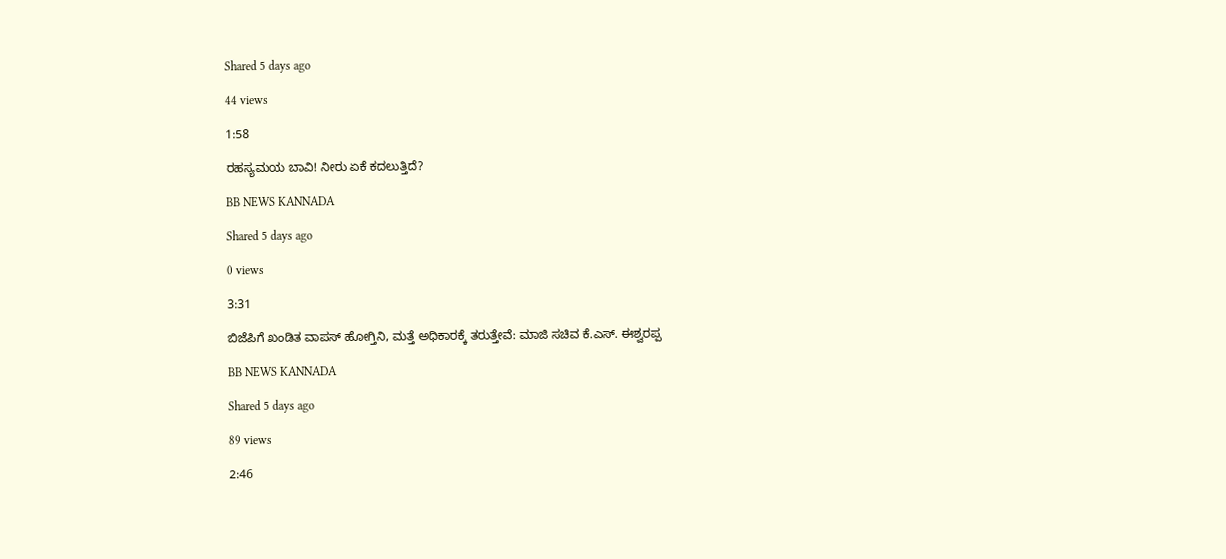Shared 5 days ago

44 views

1:58

ರಹಸ್ಯಮಯ ಬಾವಿ! ನೀರು ಏಕೆ ಕದಲುತ್ತಿದೆ?

BB NEWS KANNADA

Shared 5 days ago

0 views

3:31

ಬಿಜೆಪಿಗೆ ಖಂಡಿತ ವಾಪಸ್ ಹೋಗ್ತಿನಿ, ಮತ್ತೆ ಅಧಿಕಾರಕ್ಕೆ ತರುತ್ತೇವೆ: ಮಾಜಿ ಸಚಿವ ಕೆ.ಎಸ್. ಈಶ್ವರಪ್ಪ

BB NEWS KANNADA

Shared 5 days ago

89 views

2:46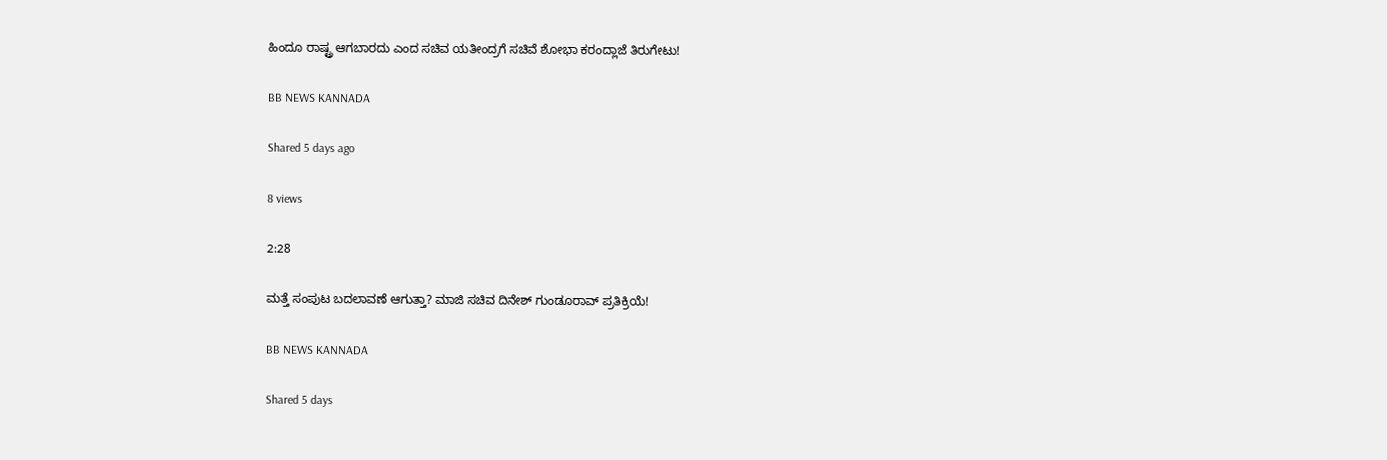ಹಿಂದೂ ರಾಷ್ಟ್ರ ಆಗಬಾರದು ಎಂದ ಸಚಿವ ಯತೀಂದ್ರಗೆ ಸಚಿವೆ ಶೋಭಾ ಕರಂದ್ಲಾಜೆ ತಿರುಗೇಟು!

BB NEWS KANNADA

Shared 5 days ago

8 views

2:28

ಮತ್ತೆ ಸಂಪುಟ ಬದಲಾವಣೆ ಆಗುತ್ತಾ? ಮಾಜಿ ಸಚಿವ ದಿನೇಶ್ ಗುಂಡೂರಾವ್ ಪ್ರತಿಕ್ರಿಯೆ!

BB NEWS KANNADA

Shared 5 days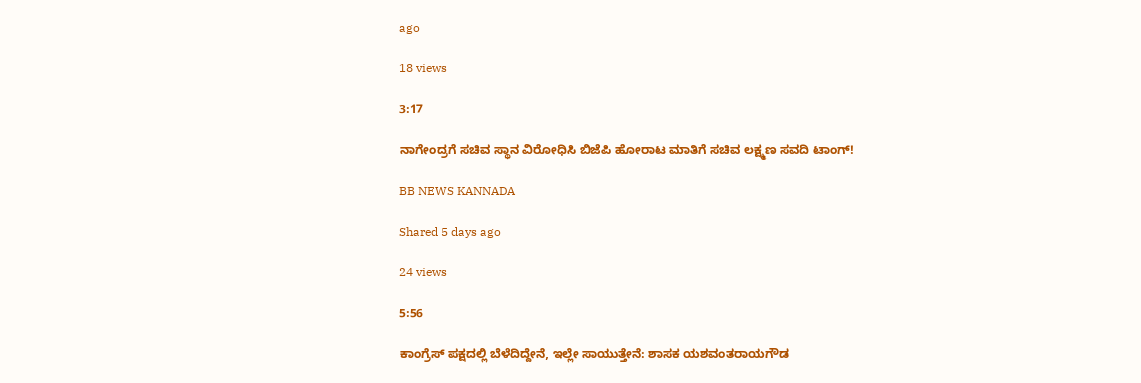ago

18 views

3:17

ನಾಗೇಂದ್ರಗೆ ಸಚಿವ ಸ್ಥಾನ ವಿರೋಧಿಸಿ ಬಿಜೆಪಿ ಹೋರಾಟ ಮಾತಿಗೆ ಸಚಿವ ಲಕ್ಷ್ಮಣ ಸವದಿ ಟಾಂಗ್!

BB NEWS KANNADA

Shared 5 days ago

24 views

5:56

ಕಾಂಗ್ರೆಸ್ ಪಕ್ಷದಲ್ಲಿ ಬೆಳೆದಿದ್ದೇನೆ, ಇಲ್ಲೇ ಸಾಯುತ್ತೇನೆ: ಶಾಸಕ ಯಶವಂತರಾಯಗೌಡ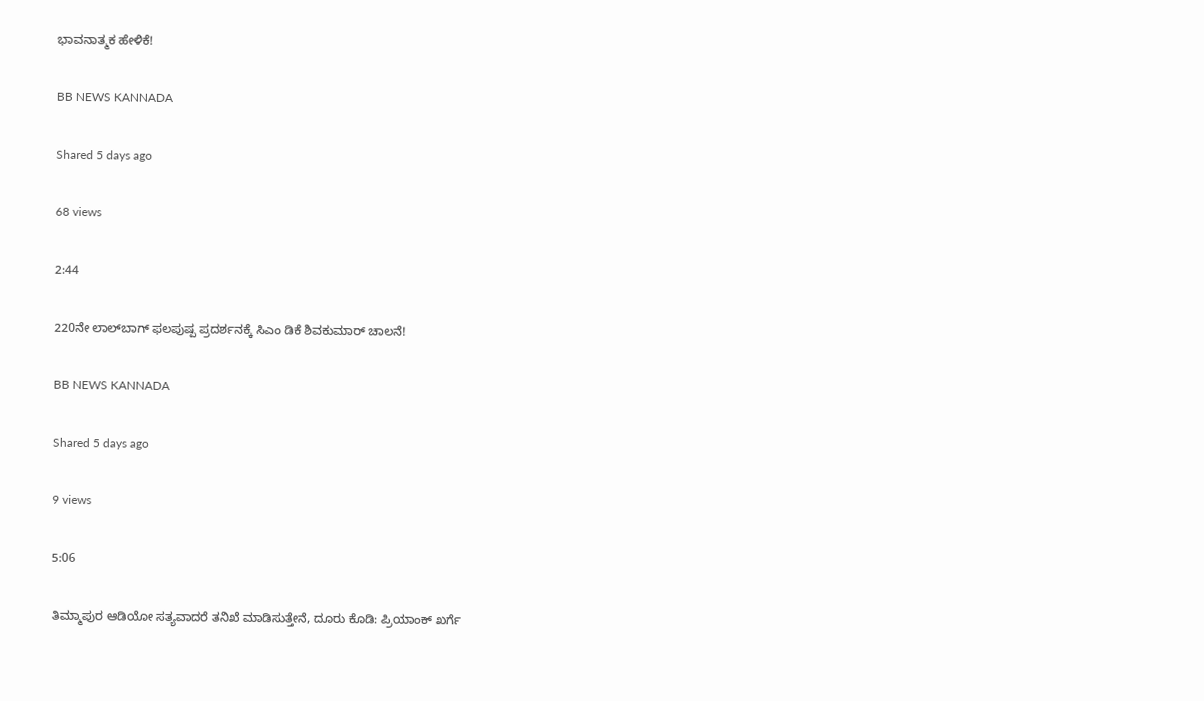ಭಾವನಾತ್ಮಕ ಹೇಳಿಕೆ!

BB NEWS KANNADA

Shared 5 days ago

68 views

2:44

220ನೇ ಲಾಲ್‌ಬಾಗ್ ಫಲಪುಷ್ಪ ಪ್ರದರ್ಶನಕ್ಕೆ ಸಿಎಂ ಡಿಕೆ ಶಿವಕುಮಾರ್ ಚಾಲನೆ!

BB NEWS KANNADA

Shared 5 days ago

9 views

5:06

ತಿಮ್ಮಾಪುರ ಆಡಿಯೋ ಸತ್ಯವಾದರೆ ತನಿಖೆ ಮಾಡಿಸುತ್ತೇನೆ, ದೂರು ಕೊಡಿ: ಪ್ರಿಯಾಂಕ್ ಖರ್ಗೆ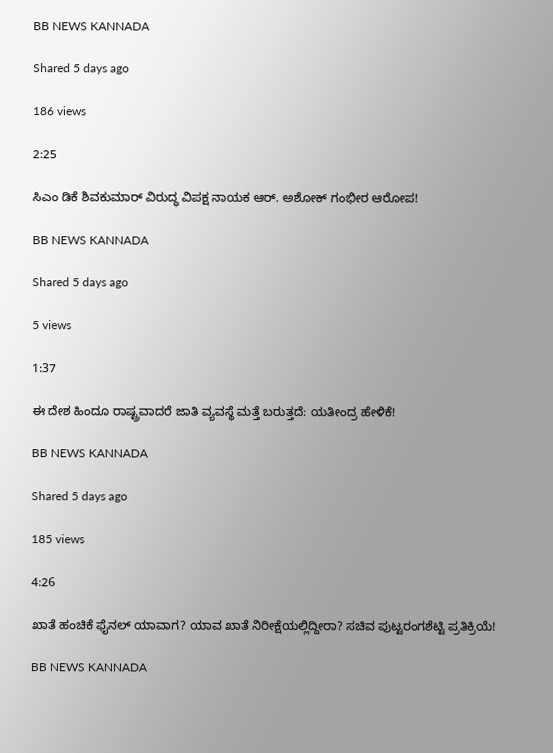BB NEWS KANNADA

Shared 5 days ago

186 views

2:25

ಸಿಎಂ ಡಿಕೆ ಶಿವಕುಮಾರ್ ವಿರುದ್ಧ ವಿಪಕ್ಷ ನಾಯಕ ಆರ್. ಅಶೋಕ್ ಗಂಭೀರ ಆರೋಪ!

BB NEWS KANNADA

Shared 5 days ago

5 views

1:37

ಈ ದೇಶ ಹಿಂದೂ ರಾಷ್ಟ್ರವಾದರೆ ಜಾತಿ ವ್ಯವಸ್ಥೆ ಮತ್ತೆ ಬರುತ್ತದೆ: ಯತೀಂದ್ರ ಹೇಳಿಕೆ!

BB NEWS KANNADA

Shared 5 days ago

185 views

4:26

ಖಾತೆ ಹಂಚಿಕೆ ಫೈನಲ್ ಯಾವಾಗ? ಯಾವ ಖಾತೆ ನಿರೀಕ್ಷೆಯಲ್ಲಿದ್ದೀರಾ? ಸಚಿವ ಪುಟ್ಟರಂಗಶೆಟ್ಟಿ ಪ್ರತಿಕ್ರಿಯೆ!

BB NEWS KANNADA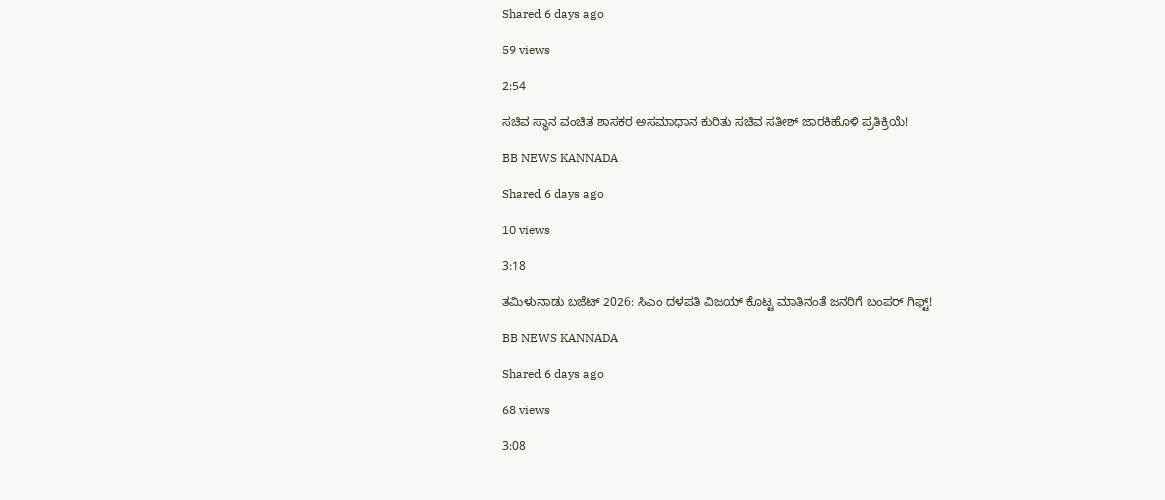Shared 6 days ago

59 views

2:54

ಸಚಿವ ಸ್ಥಾನ ವಂಚಿತ ಶಾಸಕರ ಅಸಮಾಧಾನ ಕುರಿತು ಸಚಿವ ಸತೀಶ್ ಜಾರಕಿಹೊಳಿ ಪ್ರತಿಕ್ರಿಯೆ!

BB NEWS KANNADA

Shared 6 days ago

10 views

3:18

ತಮಿಳುನಾಡು ಬಜೆಟ್ 2026: ಸಿಎಂ ದಳಪತಿ ವಿಜಯ್ ಕೊಟ್ಟ ಮಾತಿನಂತೆ ಜನರಿಗೆ ಬಂಪರ್ ಗಿಫ್ಟ್!

BB NEWS KANNADA

Shared 6 days ago

68 views

3:08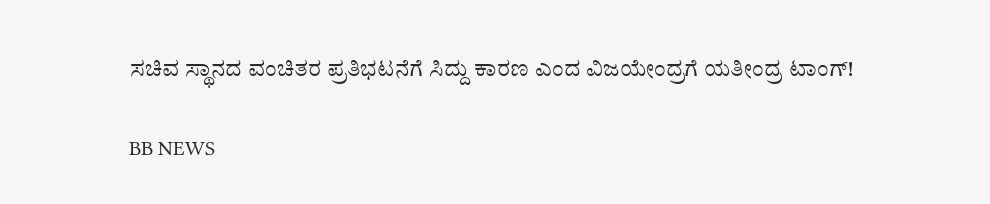ಸಚಿವ ಸ್ಥಾನದ ವಂಚಿತರ ಪ್ರತಿಭಟನೆಗೆ ಸಿದ್ದು ಕಾರಣ ಎಂದ ವಿಜಯೇಂದ್ರಗೆ ಯತೀಂದ್ರ ಟಾಂಗ್!

BB NEWS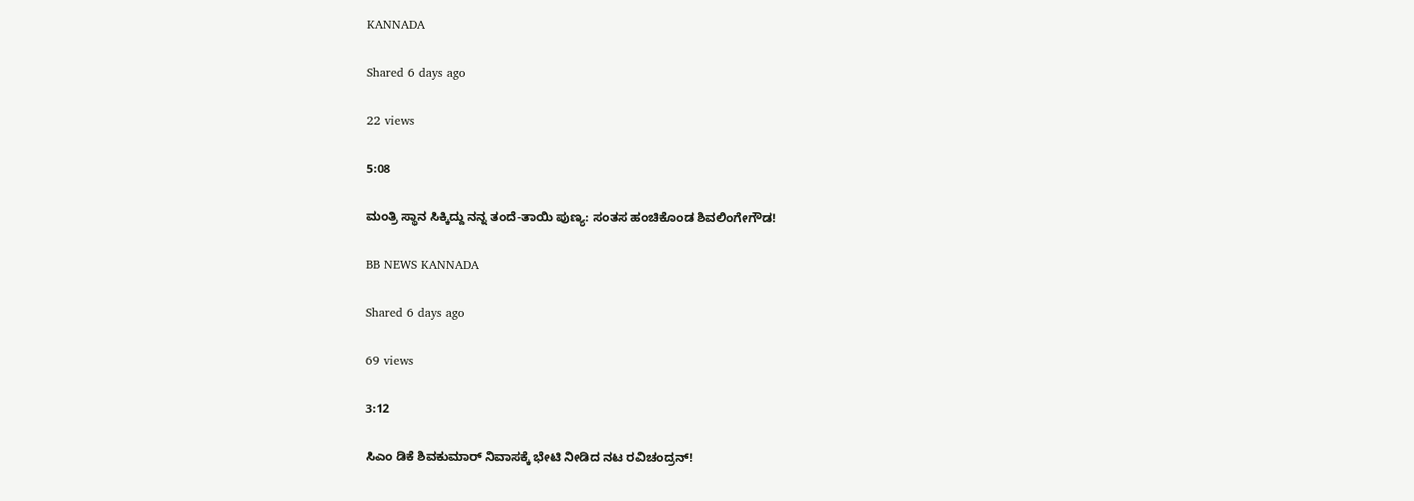KANNADA

Shared 6 days ago

22 views

5:08

ಮಂತ್ರಿ ಸ್ಥಾನ ಸಿಕ್ಕಿದ್ದು ನನ್ನ ತಂದೆ-ತಾಯಿ ಪುಣ್ಯ: ಸಂತಸ ಹಂಚಿಕೊಂಡ ಶಿವಲಿಂಗೇಗೌಡ!

BB NEWS KANNADA

Shared 6 days ago

69 views

3:12

ಸಿಎಂ ಡಿಕೆ ಶಿವಕುಮಾರ್ ನಿವಾಸಕ್ಕೆ ಭೇಟಿ ನೀಡಿದ ನಟ ರವಿಚಂದ್ರನ್!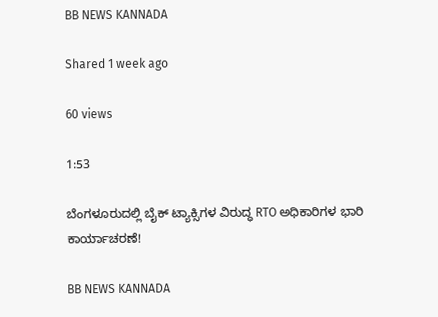BB NEWS KANNADA

Shared 1 week ago

60 views

1:53

ಬೆಂಗಳೂರುದಲ್ಲಿ ಬೈಕ್ ಟ್ಯಾಕ್ಸಿಗಳ ವಿರುದ್ಧ RTO ಅಧಿಕಾರಿಗಳ ಭಾರಿ ಕಾರ್ಯಾಚರಣೆ!

BB NEWS KANNADA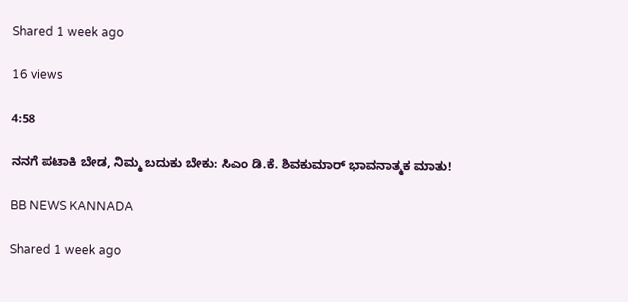Shared 1 week ago

16 views

4:58

ನನಗೆ ಪಟಾಕಿ ಬೇಡ, ನಿಮ್ಮ ಬದುಕು ಬೇಕು: ಸಿಎಂ ಡಿ.ಕೆ. ಶಿವಕುಮಾರ್ ಭಾವನಾತ್ಮಕ ಮಾತು!

BB NEWS KANNADA

Shared 1 week ago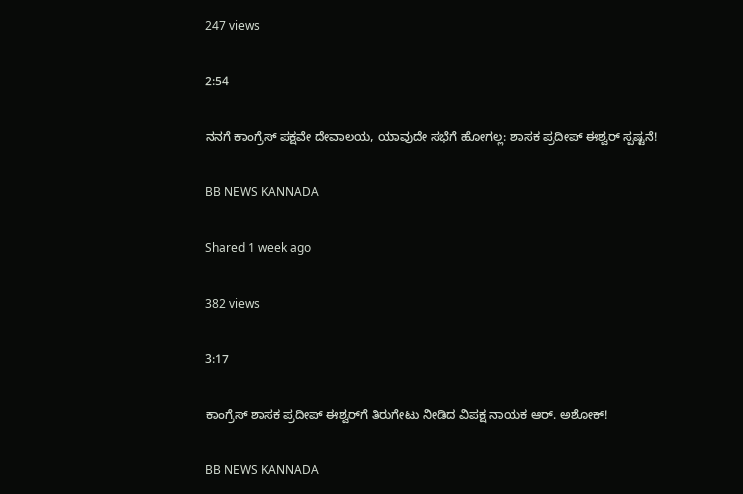247 views

2:54

ನನಗೆ ಕಾಂಗ್ರೆಸ್ ಪಕ್ಷವೇ ದೇವಾಲಯ, ಯಾವುದೇ ಸಭೆಗೆ ಹೋಗಲ್ಲ: ಶಾಸಕ ಪ್ರದೀಪ್ ಈಶ್ವರ್ ಸ್ಪಷ್ಟನೆ!

BB NEWS KANNADA

Shared 1 week ago

382 views

3:17

ಕಾಂಗ್ರೆಸ್ ಶಾಸಕ ಪ್ರದೀಪ್ ಈಶ್ವರ್‌ಗೆ ತಿರುಗೇಟು ನೀಡಿದ ವಿಪಕ್ಷ ನಾಯಕ ಆರ್. ಅಶೋಕ್!

BB NEWS KANNADA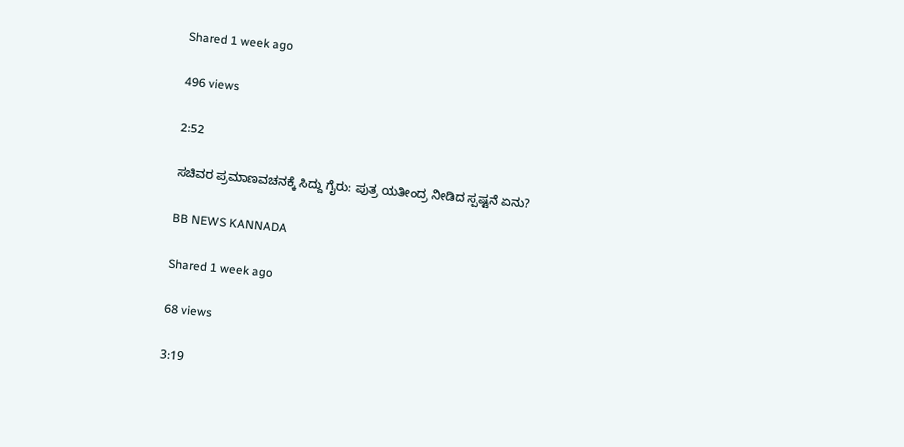Shared 1 week ago

496 views

2:52

ಸಚಿವರ ಪ್ರಮಾಣವಚನಕ್ಕೆ ಸಿದ್ದು ಗೈರು: ಪುತ್ರ ಯತೀಂದ್ರ ನೀಡಿದ ಸ್ಪಷ್ಟನೆ ಏನು?

BB NEWS KANNADA

Shared 1 week ago

68 views

3:19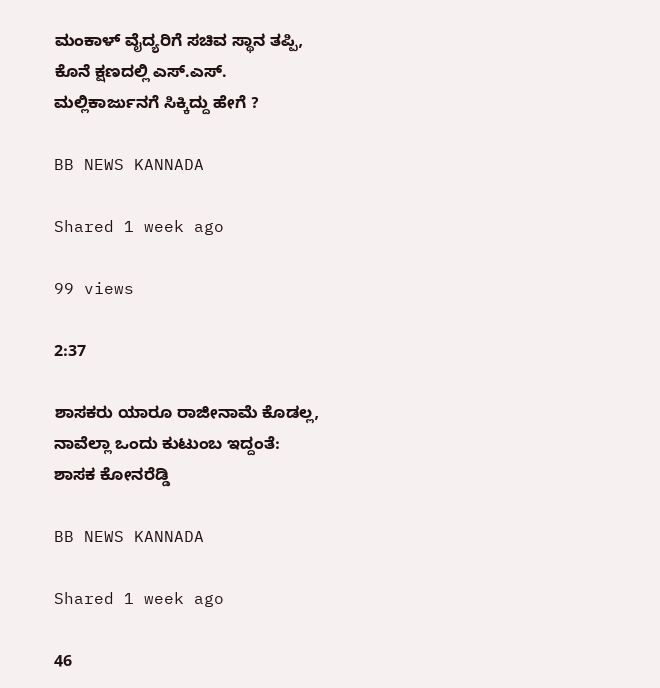ಮಂಕಾಳ್ ವೈದ್ಯರಿಗೆ ಸಚಿವ ಸ್ಥಾನ ತಪ್ಪಿ, ಕೊನೆ ಕ್ಷಣದಲ್ಲಿ ಎಸ್.ಎಸ್. ಮಲ್ಲಿಕಾರ್ಜುನಗೆ ಸಿಕ್ಕಿದ್ದು ಹೇಗೆ ?

BB NEWS KANNADA

Shared 1 week ago

99 views

2:37

ಶಾಸಕರು ಯಾರೂ ರಾಜೀನಾಮೆ ಕೊಡಲ್ಲ, ನಾವೆಲ್ಲಾ ಒಂದು ಕುಟುಂಬ ಇದ್ದಂತೆ: ಶಾಸಕ ಕೋನರೆಡ್ಡಿ

BB NEWS KANNADA

Shared 1 week ago

46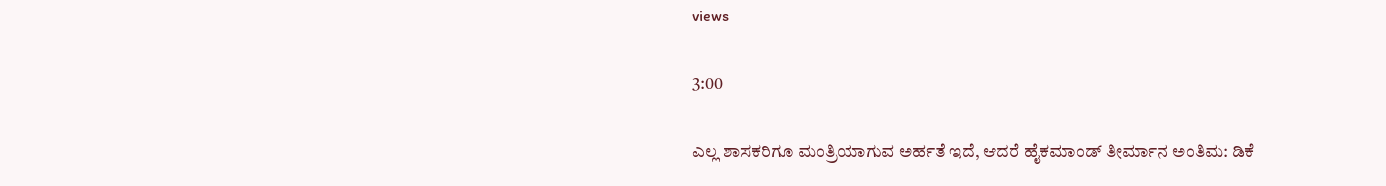views

3:00

ಎಲ್ಲ ಶಾಸಕರಿಗೂ ಮಂತ್ರಿಯಾಗುವ ಅರ್ಹತೆ ಇದೆ, ಆದರೆ ಹೈಕಮಾಂಡ್ ತೀರ್ಮಾನ ಅಂತಿಮ: ಡಿಕೆ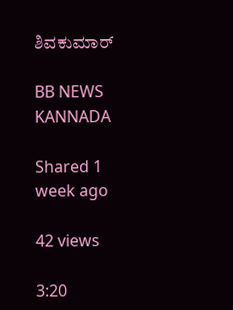ಶಿವಕುಮಾರ್

BB NEWS KANNADA

Shared 1 week ago

42 views

3:20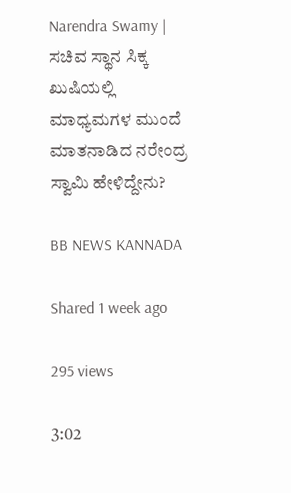Narendra Swamy | ಸಚಿವ ಸ್ಥಾನ ಸಿಕ್ಕ ಖುಷಿಯಲ್ಲಿ ಮಾಧ್ಯಮಗಳ ಮುಂದೆ ಮಾತನಾಡಿದ ನರೇಂದ್ರ ಸ್ವಾಮಿ ಹೇಳಿದ್ದೇನು?

BB NEWS KANNADA

Shared 1 week ago

295 views

3:02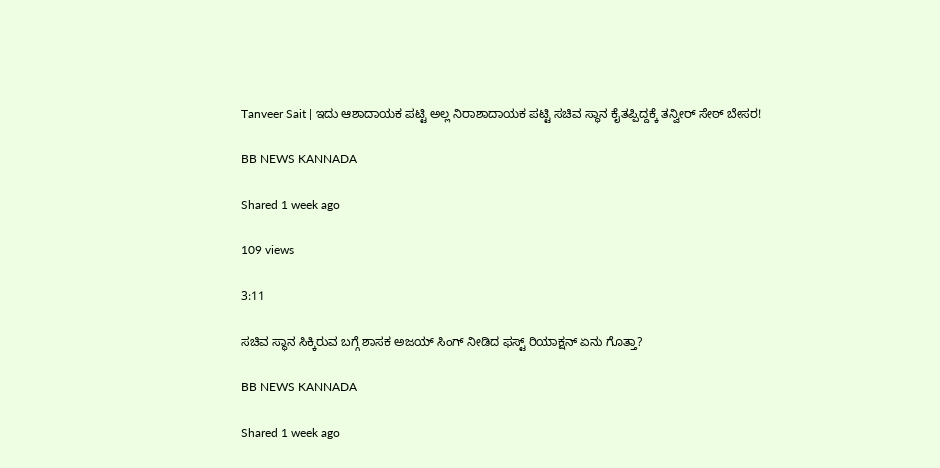Tanveer Sait | ಇದು ಆಶಾದಾಯಕ ಪಟ್ಟಿ ಅಲ್ಲ ನಿರಾಶಾದಾಯಕ ಪಟ್ಟಿ ಸಚಿವ ಸ್ಥಾನ ಕೈತಪ್ಪಿದ್ದಕ್ಕೆ ತನ್ವೀರ್ ಸೇಠ್ ಬೇಸರ!

BB NEWS KANNADA

Shared 1 week ago

109 views

3:11

ಸಚಿವ ಸ್ಥಾನ ಸಿಕ್ಕಿರುವ ಬಗ್ಗೆ ಶಾಸಕ ಅಜಯ್ ಸಿಂಗ್ ನೀಡಿದ ಫಸ್ಟ್ ರಿಯಾಕ್ಷನ್ ಏನು ಗೊತ್ತಾ?

BB NEWS KANNADA

Shared 1 week ago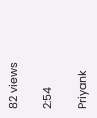82 views

2:54

Priyank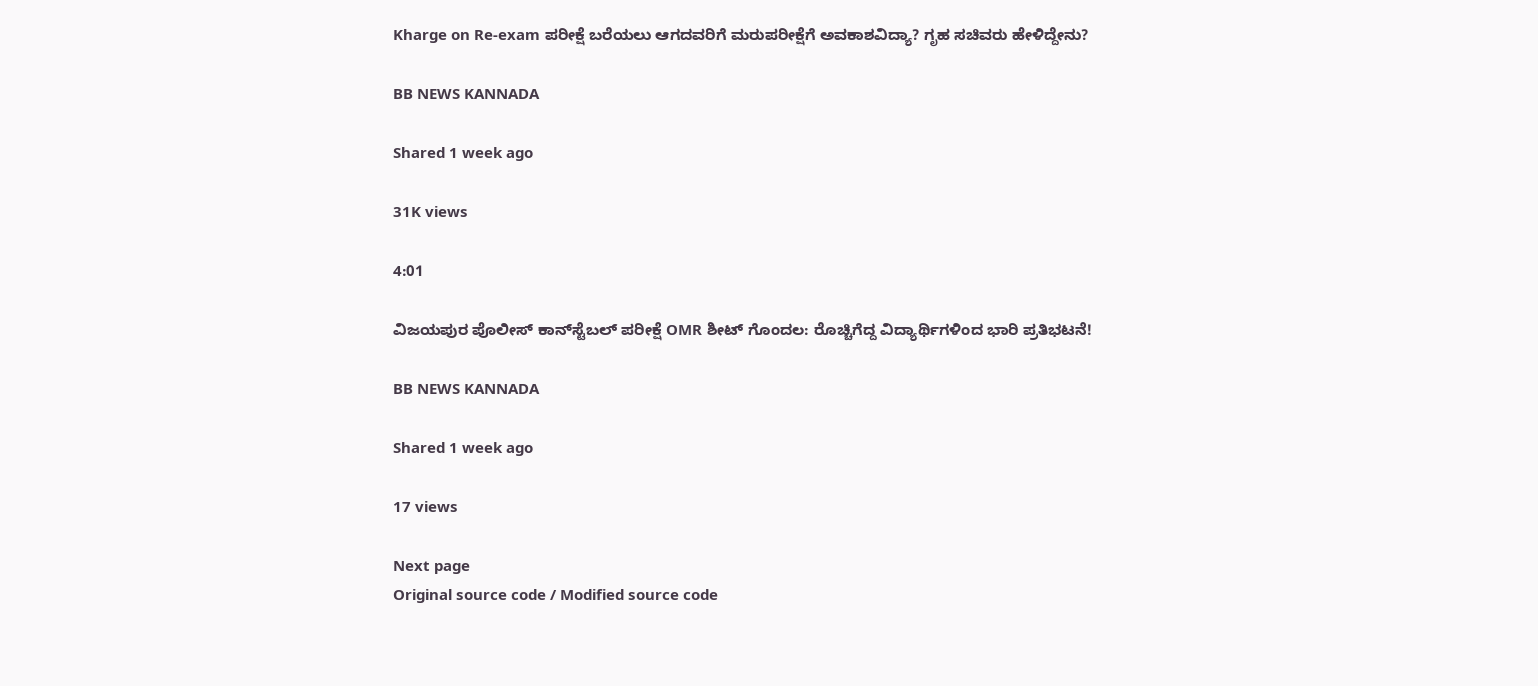Kharge on Re-exam ಪರೀಕ್ಷೆ ಬರೆಯಲು ಆಗದವರಿಗೆ ಮರುಪರೀಕ್ಷೆಗೆ ಅವಕಾಶವಿದ್ಯಾ? ಗೃಹ ಸಚಿವರು ಹೇಳಿದ್ದೇನು?

BB NEWS KANNADA

Shared 1 week ago

31K views

4:01

ವಿಜಯಪುರ ಪೊಲೀಸ್ ಕಾನ್‌ಸ್ಟೆಬಲ್ ಪರೀಕ್ಷೆ OMR ಶೀಟ್ ಗೊಂದಲ: ರೊಚ್ಚಿಗೆದ್ದ ವಿದ್ಯಾರ್ಥಿಗಳಿಂದ ಭಾರಿ ಪ್ರತಿಭಟನೆ!

BB NEWS KANNADA

Shared 1 week ago

17 views

Next page
Original source code / Modified source code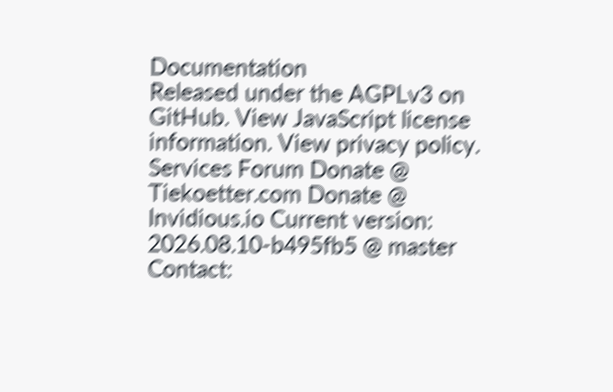Documentation
Released under the AGPLv3 on GitHub. View JavaScript license information. View privacy policy.
Services Forum Donate @ Tiekoetter.com Donate @ Invidious.io Current version: 2026.08.10-b495fb5 @ master
Contact: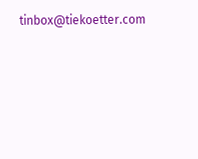tinbox@tiekoetter.com